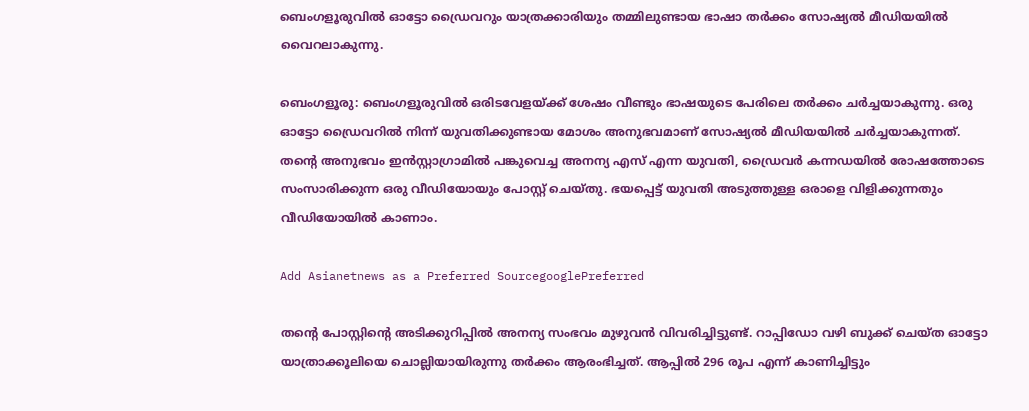ബെംഗളൂരുവിൽ ഓട്ടോ ഡ്രൈവറും യാത്രക്കാരിയും തമ്മിലുണ്ടായ ഭാഷാ തർക്കം സോഷ്യൽ മീഡിയയിൽ വൈറലാകുന്നു.

ബെംഗളൂരു: ബെംഗളൂരുവിൽ ഒരിടവേളയ്ക്ക് ശേഷം വീണ്ടും ഭാഷയുടെ പേരിലെ തര്‍ക്കം ചര്‍ച്ചയാകുന്നു. ഒരു ഓട്ടോ ഡ്രൈവറിൽ നിന്ന് യുവതിക്കുണ്ടായ മോശം അനുഭവമാണ് സോഷ്യൽ മീഡിയയിൽ ചര്‍ച്ചയാകുന്നത്. തൻ്റെ അനുഭവം ഇൻസ്റ്റാഗ്രാമിൽ പങ്കുവെച്ച അനന്യ എസ് എന്ന യുവതി, ഡ്രൈവർ കന്നഡയിൽ രോഷത്തോടെ സംസാരിക്കുന്ന ഒരു വീഡിയോയും പോസ്റ്റ് ചെയ്തു. ഭയപ്പെട്ട് യുവതി അടുത്തുള്ള ഒരാളെ വിളിക്കുന്നതും വീഡിയോയിൽ കാണാം.

Add Asianetnews as a Preferred SourcegooglePreferred

തന്റെ പോസ്റ്റിന്റെ അടിക്കുറിപ്പിൽ അനന്യ സംഭവം മുഴുവൻ വിവരിച്ചിട്ടുണ്ട്. റാപ്പിഡോ വഴി ബുക്ക് ചെയ്ത ഓട്ടോ യാത്രാക്കൂലിയെ ചൊല്ലിയായിരുന്നു തർക്കം ആരംഭിച്ചത്. ആപ്പിൽ 296 രൂപ എന്ന് കാണിച്ചിട്ടും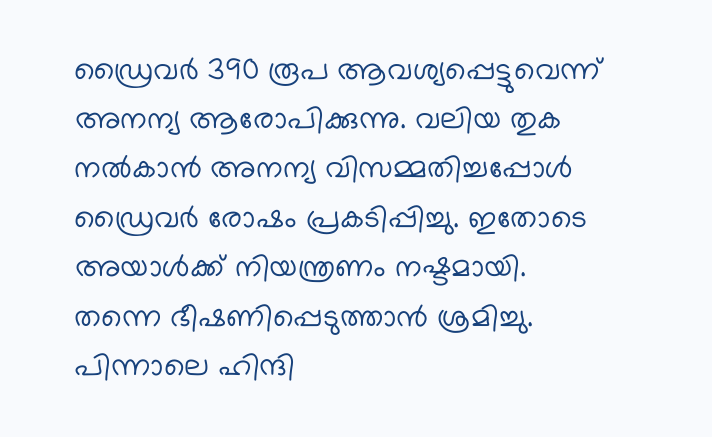ഡ്രൈവർ 390 രൂപ ആവശ്യപ്പെട്ടുവെന്ന് അനന്യ ആരോപിക്കുന്നു. വലിയ തുക നൽകാൻ അനന്യ വിസമ്മതിച്ചപ്പോൾ ഡ്രൈവർ രോഷം പ്രകടിപ്പിച്ചു. ഇതോടെ അയാൾക്ക് നിയന്ത്രണം നഷ്ടമായി. തന്നെ ഭീഷണിപ്പെടുത്താൻ ശ്രമിച്ചു. പിന്നാലെ ഹിന്ദി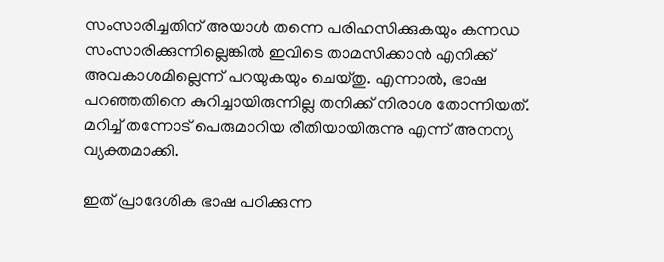സംസാരിച്ചതിന് അയാൾ തന്നെ പരിഹസിക്കുകയും കന്നഡ സംസാരിക്കുന്നില്ലെങ്കിൽ ഇവിടെ താമസിക്കാൻ എനിക്ക് അവകാശമില്ലെന്ന് പറയുകയും ചെയ്തു. എന്നാൽ, ഭാഷ പറഞ്ഞതിനെ കുറിച്ചായിരുന്നില്ല തനിക്ക് നിരാശ തോന്നിയത്. മറിച്ച് തന്നോട് പെരുമാറിയ രീതിയായിരുന്നു എന്ന് അനന്യ വ്യക്തമാക്കി.

ഇത് പ്രാദേശിക ഭാഷ പഠിക്കുന്ന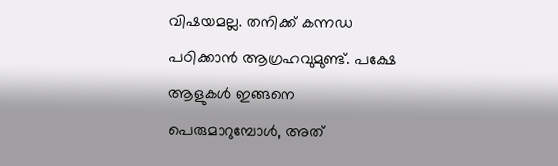വിഷയമല്ല. തനിക്ക് കന്നഡ പഠിക്കാൻ ആഗ്രഹവുമുണ്ട്. പക്ഷേ ആളുകൾ ഇങ്ങനെ പെരുമാറുമ്പോൾ, അത്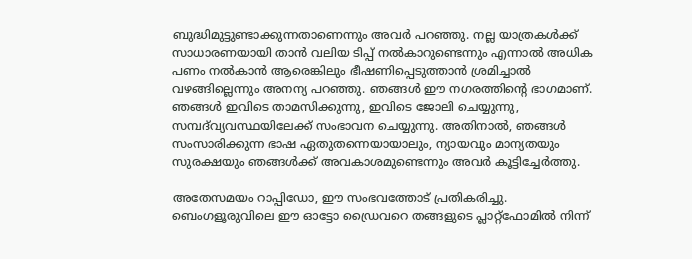ബുദ്ധിമുട്ടുണ്ടാക്കുന്നതാണെന്നും അവര്‍ പറഞ്ഞു. നല്ല യാത്രകൾക്ക് സാധാരണയായി താൻ വലിയ ടിപ്പ് നൽകാറുണ്ടെന്നും എന്നാൽ അധിക പണം നൽകാൻ ആരെങ്കിലും ഭീഷണിപ്പെടുത്താൻ ശ്രമിച്ചാൽ വഴങ്ങില്ലെന്നും അനന്യ പറഞ്ഞു. ഞങ്ങൾ ഈ നഗരത്തിൻ്റെ ഭാഗമാണ്. ഞങ്ങൾ ഇവിടെ താമസിക്കുന്നു, ഇവിടെ ജോലി ചെയ്യുന്നു, സമ്പദ്‌വ്യവസ്ഥയിലേക്ക് സംഭാവന ചെയ്യുന്നു. അതിനാൽ, ഞങ്ങൾ സംസാരിക്കുന്ന ഭാഷ ഏതുതന്നെയായാലും, ന്യായവും മാന്യതയും സുരക്ഷയും ഞങ്ങൾക്ക് അവകാശമുണ്ടെന്നും അവർ കൂട്ടിച്ചേർത്തു.

അതേസമയം റാപ്പിഡോ, ഈ സംഭവത്തോട് പ്രതികരിച്ചു. ബെംഗളൂരുവിലെ ഈ ഓട്ടോ ഡ്രൈവറെ തങ്ങളുടെ പ്ലാറ്റ്‌ഫോമിൽ നിന്ന്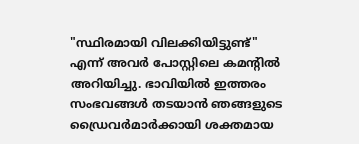"സ്ഥിരമായി വിലക്കിയിട്ടുണ്ട്" എന്ന് അവർ പോസ്റ്റിലെ കമന്റിൽ അറിയിച്ചു. ഭാവിയിൽ ഇത്തരം സംഭവങ്ങൾ തടയാൻ ഞങ്ങളുടെ ഡ്രൈവർമാർക്കായി ശക്തമായ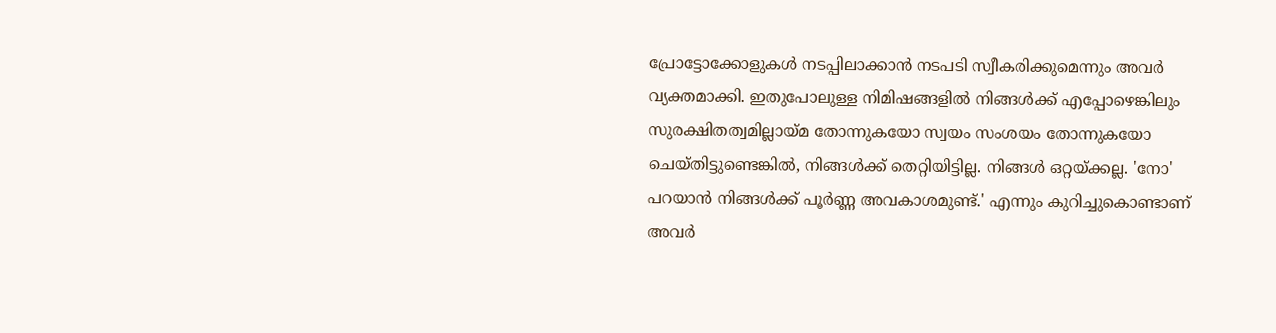പ്രോട്ടോക്കോളുകൾ നടപ്പിലാക്കാൻ നടപടി സ്വീകരിക്കുമെന്നും അവർ വ്യക്തമാക്കി. ഇതുപോലുള്ള നിമിഷങ്ങളിൽ നിങ്ങൾക്ക് എപ്പോഴെങ്കിലും സുരക്ഷിതത്വമില്ലായ്മ തോന്നുകയോ സ്വയം സംശയം തോന്നുകയോ ചെയ്തിട്ടുണ്ടെങ്കിൽ, നിങ്ങൾക്ക് തെറ്റിയിട്ടില്ല. നിങ്ങൾ ഒറ്റയ്ക്കല്ല. 'നോ' പറയാൻ നിങ്ങൾക്ക് പൂർണ്ണ അവകാശമുണ്ട്.' എന്നും കുറിച്ചുകൊണ്ടാണ് അവര്‍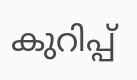കുറിപ്പ്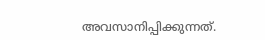അവസാനിപ്പിക്കുന്നത്.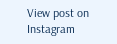View post on Instagram